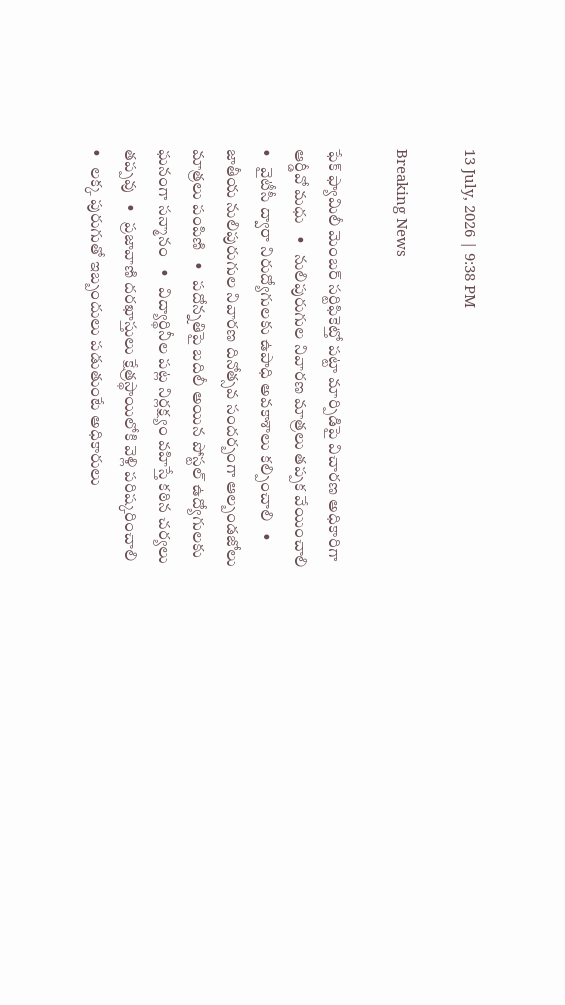13 July, 2026 | 9:38 PM

Breaking News

ఫేక్ ఫ్యామిలీ మెంబర్ సర్టిఫికెట్తో పట్టా మార్పిడిపై విచారణ అధికారిగా ఆర్డీవో మధు   •   నులిపురుగుల నివారణ మాత్రలు తప్పక వేయించాలి   •   వైటీసీ ద్వారా నిరుద్యోగులకు ఉపాధి అవకాశాలు కల్పించాలి   •   జాతీయ నులిపురుగుల నివారణ దినోత్సవ సందర్బంగా ఆల్బండజోలు మాత్రలు పంపిణి   •   పదోన్నతిపై బదిలీ అయిన పోస్టల్ ఉద్యోగులకు ఘనంగా సన్మానం   •   విద్యార్థినీల పట్ల నిర్లక్ష్యం వహిస్తే కఠిన చర్యలు తప్పవు   •   ప్రజావాణి దరఖాస్తులు క్షేత్రస్థాయిలోకి వెళ్లి పరిష్కరించాలి   •   లక్క పురుగుతో ఇబ్బందులు పడుతుంటే అధికారులు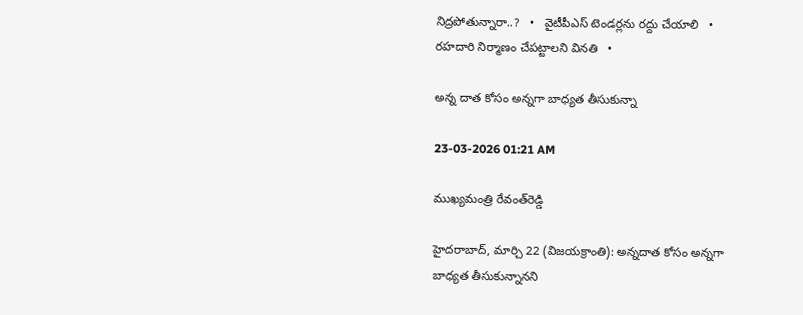నిద్రపోతున్నారా..?   •   వైటీపీఎస్ టెండర్లను రద్దు చేయాలి   •   రహదారి నిర్మాణం చేప‌ట్టాల‌ని వినతి   •

అన్న దాత కోసం అన్నగా బాధ్యత తీసుకున్నా

23-03-2026 01:21 AM

ముఖ్యమంత్రి రేవంత్‌రెడ్డి

హైదరాబాద్, మార్చి 22 (విజయక్రాంతి): అన్నదాత కోసం అన్నగా బాధ్యత తీసుకున్నానని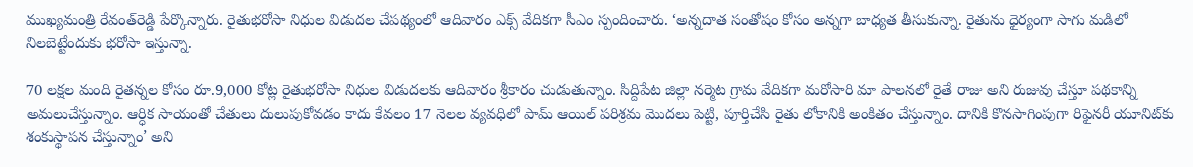ముఖ్యమంత్రి రేవంత్‌రెడ్డి పేర్కొన్నారు. రైతుభరోసా నిధుల విడుదల చేపథ్యంలో ఆదివారం ఎక్స్ వేదికగా సీఎం స్పందించారు. ‘అన్నదాత సంతోషం కోసం అన్నగా బాధ్యత తీసుకున్నా. రైతును ధైర్యంగా సాగు మడిలో నిలబెట్టేందుకు భరోసా ఇస్తున్నా.

70 లక్షల మంది రైతన్నల కోసం రూ.9,000 కోట్ల రైతుభరోసా నిధుల విడుదలకు ఆదివారం శ్రీకారం చుడుతున్నాం. సిద్దిపేట జిల్లా నర్మెట గ్రామ వేదికగా మరోసారి మా పాలనలో రైతే రాజు అని రుజువు చేస్తూ పథకాన్ని అమలుచేస్తున్నాం. ఆర్ధిక సాయంతో చేతులు దులుపుకోవడం కాదు కేవలం 17 నెలల వ్యవధిలో పామ్ ఆయిల్ పరిశ్రమ మొదలు పెట్టి, పూర్తిచేసి రైతు లోకానికి అంకితం చేస్తున్నాం. దానికి కొనసాగింపుగా రిఫైనరీ యూనిట్‌కు శంకుస్థాపన చేస్తున్నాం’ అని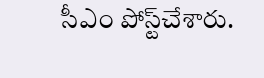సీఎం పోస్ట్‌చేశారు.